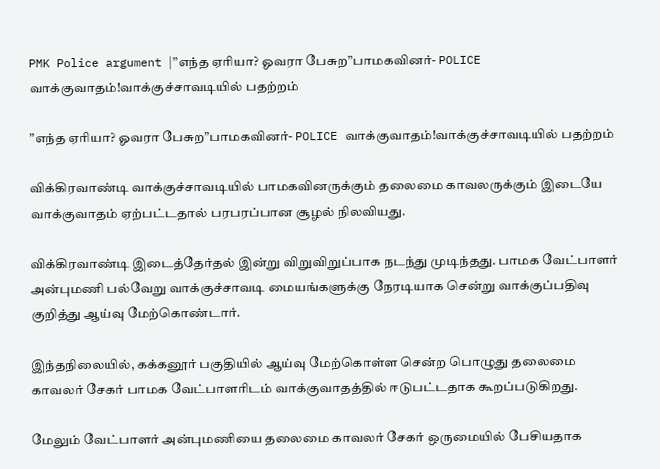PMK Police argument |”எந்த ஏரியா? ஓவரா பேசுற”பாமகவினர்- POLICE வாக்குவாதம்!வாக்குச்சாவடியில் பதற்றம்

”எந்த ஏரியா? ஓவரா பேசுற”பாமகவினர்- POLICE வாக்குவாதம்!வாக்குச்சாவடியில் பதற்றம்

விக்கிரவாண்டி வாக்குச்சாவடியில் பாமகவினருக்கும் தலைமை காவலருக்கும் இடையே வாக்குவாதம் ஏற்பட்டதால் பரபரப்பான சூழல் நிலவியது.

விக்கிரவாண்டி இடைத்தேர்தல் இன்று விறுவிறுப்பாக நடந்து முடிந்தது. பாமக வேட்பாளர் அன்புமணி பல்வேறு வாக்குச்சாவடி மையங்களுக்கு நேரடியாக சென்று வாக்குப்பதிவு குறித்து ஆய்வு மேற்கொண்டார்.

இந்தநிலையில், கக்கனூர் பகுதியில் ஆய்வு மேற்கொள்ள சென்ற பொழுது தலைமை காவலர் சேகர் பாமக வேட்பாளரிடம் வாக்குவாதத்தில் ஈடுபட்டதாக கூறப்படுகிறது.

மேலும் வேட்பாளர் அன்புமணியை தலைமை காவலர் சேகர் ஒருமையில் பேசியதாக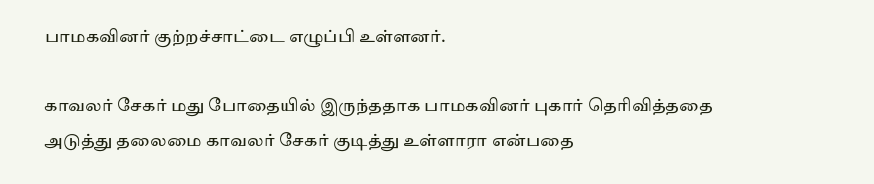பாமகவினர் குற்றச்சாட்டை எழுப்பி உள்ளனர்.

காவலர் சேகர் மது போதையில் இருந்ததாக பாமகவினர் புகார் தெரிவித்ததை அடுத்து தலைமை காவலர் சேகர் குடித்து உள்ளாரா என்பதை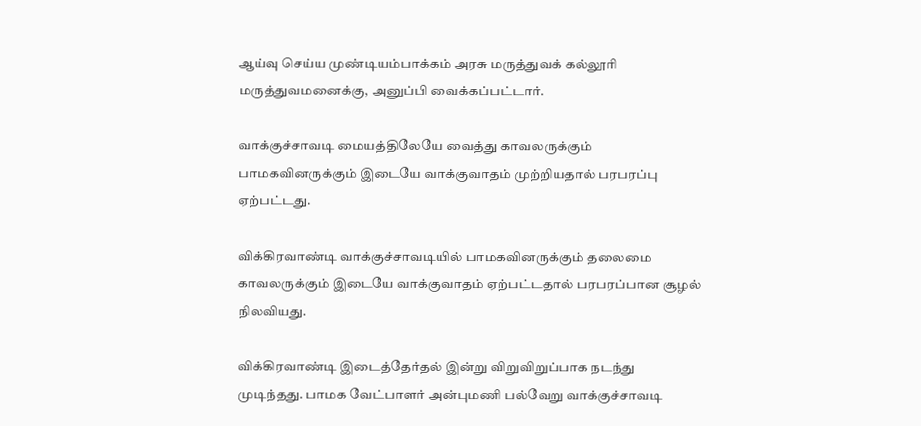ஆய்வு செய்ய முண்டியம்பாக்கம் அரசு மருத்துவக் கல்லூரி மருத்துவமனைக்கு, அனுப்பி வைக்கப்பட்டார்.

வாக்குச்சாவடி மையத்திலேயே வைத்து காவலருக்கும் பாமகவினருக்கும் இடையே வாக்குவாதம் முற்றியதால் பரபரப்பு ஏற்பட்டது.

விக்கிரவாண்டி வாக்குச்சாவடியில் பாமகவினருக்கும் தலைமை காவலருக்கும் இடையே வாக்குவாதம் ஏற்பட்டதால் பரபரப்பான சூழல் நிலவியது.

விக்கிரவாண்டி இடைத்தேர்தல் இன்று விறுவிறுப்பாக நடந்து முடிந்தது. பாமக வேட்பாளர் அன்புமணி பல்வேறு வாக்குச்சாவடி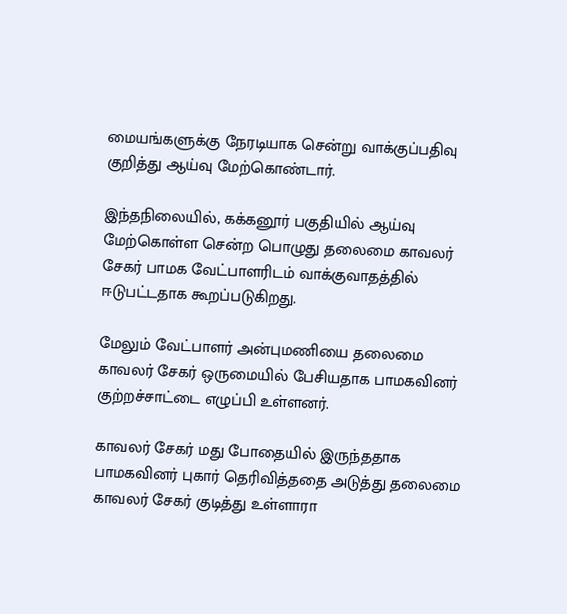மையங்களுக்கு நேரடியாக சென்று வாக்குப்பதிவு குறித்து ஆய்வு மேற்கொண்டார்.

இந்தநிலையில், கக்கனூர் பகுதியில் ஆய்வு மேற்கொள்ள சென்ற பொழுது தலைமை காவலர் சேகர் பாமக வேட்பாளரிடம் வாக்குவாதத்தில் ஈடுபட்டதாக கூறப்படுகிறது.

மேலும் வேட்பாளர் அன்புமணியை தலைமை காவலர் சேகர் ஒருமையில் பேசியதாக பாமகவினர் குற்றச்சாட்டை எழுப்பி உள்ளனர்.

காவலர் சேகர் மது போதையில் இருந்ததாக பாமகவினர் புகார் தெரிவித்ததை அடுத்து தலைமை காவலர் சேகர் குடித்து உள்ளாரா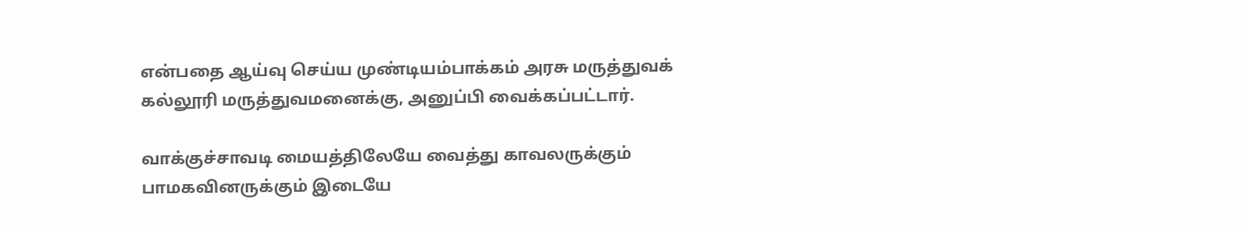என்பதை ஆய்வு செய்ய முண்டியம்பாக்கம் அரசு மருத்துவக் கல்லூரி மருத்துவமனைக்கு, அனுப்பி வைக்கப்பட்டார்.

வாக்குச்சாவடி மையத்திலேயே வைத்து காவலருக்கும் பாமகவினருக்கும் இடையே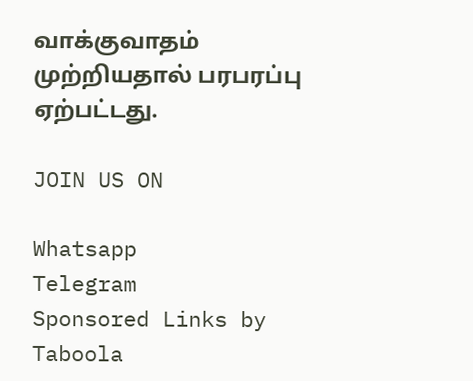வாக்குவாதம் முற்றியதால் பரபரப்பு ஏற்பட்டது.

JOIN US ON

Whatsapp
Telegram
Sponsored Links by Taboola